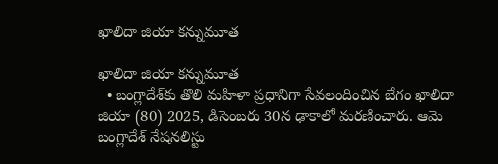ఖాలిదా జియా కన్నుమూత

ఖాలిదా జియా కన్నుమూత
  • బంగ్లాదేశ్‌కు తొలి మహిళా ప్రధానిగా సేవలందించిన బేగం ఖాలిదా జియా (80) 2025, డిసెంబరు 30న ఢాకాలో మరణించారు. ఆమె బంగ్లాదేశ్‌ నేషనలిస్టు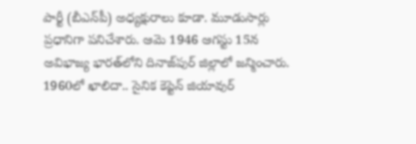పార్టీ (బీఎన్‌పీ) అధ్యక్షురాలు కూడా. మూడుసార్లు ప్రధానిగా పనిచేశారు. ఆమె 1946 ఆగస్టు 15న అవిభాజ్య భారత్‌లోని దినాజ్‌పుర్‌ జిల్లాలో జన్మించారు. 1960లో ఖాలిదా.. సైనిక కెప్టెన్‌ జియావుర్‌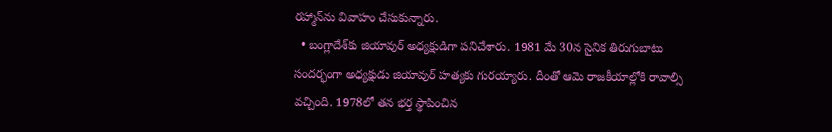రహ్మాన్‌ను వివాహం చేసుకున్నారు.
  • బంగ్లాదేశ్‌కు జియావుర్‌ అధ్యక్షుడిగా పనిచేశారు. 1981 మే 30న సైనిక తిరుగుబాటు సందర్భంగా అధ్యక్షుడు జియావుర్‌ హత్యకు గురయ్యారు. దీంతో ఆమె రాజకీయాల్లోకి రావాల్సి వచ్చింది. 1978లో తన భర్త స్థాపించిన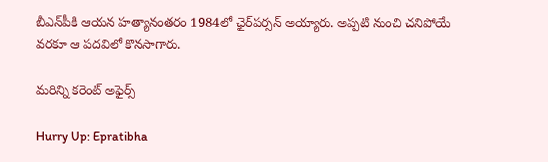బీఎన్‌పీకి ఆయన హత్యానంతరం 1984లో ఛైర్‌పర్సన్‌ అయ్యారు. అప్పటి నుంచి చనిపోయే వరకూ ఆ పదవిలో కొనసాగారు.

మరిన్ని కరెంట్ అఫైర్స్

Hurry Up: Epratibha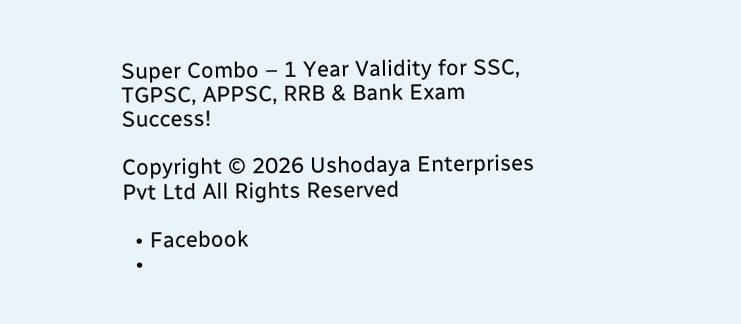Super Combo – 1 Year Validity for SSC, TGPSC, APPSC, RRB & Bank Exam Success!

Copyright © 2026 Ushodaya Enterprises Pvt Ltd All Rights Reserved

  • Facebook
  •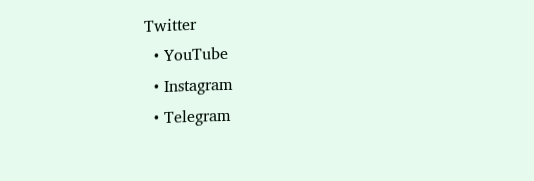Twitter
  • YouTube
  • Instagram
  • Telegram